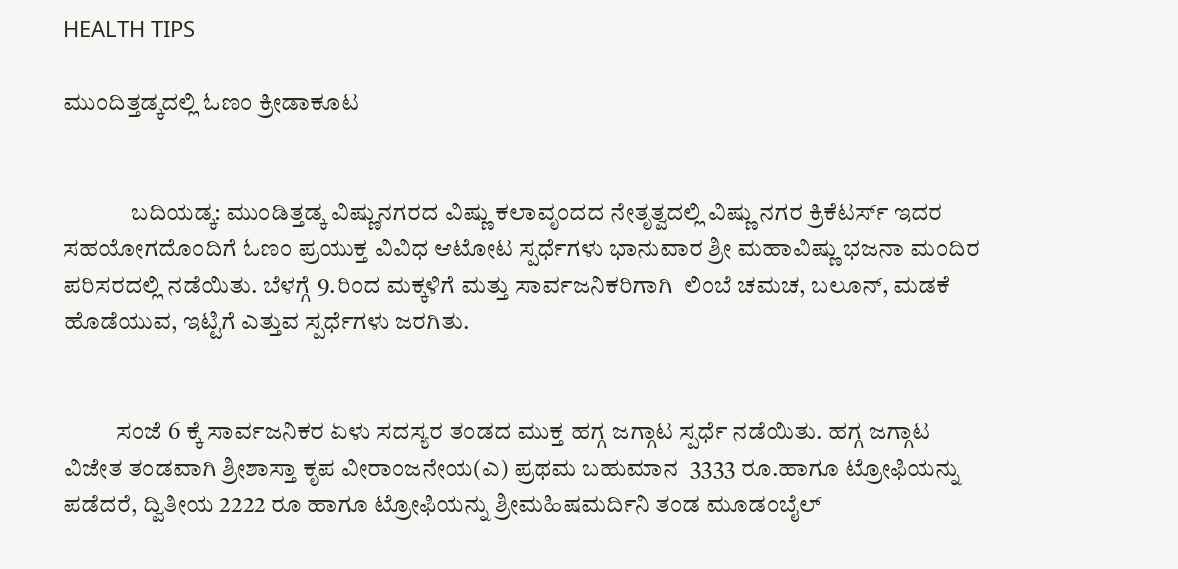HEALTH TIPS

ಮುಂದಿತ್ತಡ್ಕದಲ್ಲಿ ಓಣಂ ಕ್ರೀಡಾಕೂಟ


              ಬದಿಯಡ್ಕ: ಮುಂಡಿತ್ತಡ್ಕ ವಿಷ್ಣುನಗರದ ವಿಷ್ಣು ಕಲಾವೃಂದದ ನೇತೃತ್ವದಲ್ಲಿ ವಿಷ್ಣು ನಗರ ಕ್ರಿಕೆಟರ್ಸ್ ಇದರ ಸಹಯೋಗದೊಂದಿಗೆ ಓಣಂ ಪ್ರಯುಕ್ತ ವಿವಿಧ ಆಟೋಟ ಸ್ಪರ್ಧೆಗಳು ಭಾನುವಾರ ಶ್ರೀ ಮಹಾವಿಷ್ಣು ಭಜನಾ ಮಂದಿರ ಪರಿಸರದಲ್ಲಿ ನಡೆಯಿತು. ಬೆಳಗ್ಗೆ 9.ರಿಂದ ಮಕ್ಕಳಿಗೆ ಮತ್ತು ಸಾರ್ವಜನಿಕರಿಗಾಗಿ  ಲಿಂಬೆ ಚಮಚ, ಬಲೂನ್, ಮಡಕೆ ಹೊಡೆಯುವ, ಇಟ್ಟಿಗೆ ಎತ್ತುವ ಸ್ಪರ್ಧೆಗಳು ಜರಗಿತು.


           ಸಂಜೆ 6 ಕ್ಕೆ ಸಾರ್ವಜನಿಕರ ಏಳು ಸದಸ್ಯರ ತಂಡದ ಮುಕ್ತ ಹಗ್ಗ ಜಗ್ಗಾಟ ಸ್ಪರ್ಧೆ ನಡೆಯಿತು. ಹಗ್ಗ ಜಗ್ಗಾಟ ವಿಜೇತ ತಂಡವಾಗಿ ಶ್ರೀಶಾಸ್ತಾ ಕೃಪ ವೀರಾಂಜನೇಯ(ಎ) ಪ್ರಥಮ ಬಹುಮಾನ  3333 ರೂ.ಹಾಗೂ ಟ್ರೋಫಿಯನ್ನು ಪಡೆದರೆ, ದ್ವಿತೀಯ 2222 ರೂ ಹಾಗೂ ಟ್ರೋಫಿಯನ್ನು ಶ್ರೀಮಹಿಷಮರ್ದಿನಿ ತಂಡ ಮೂಡಂಬೈಲ್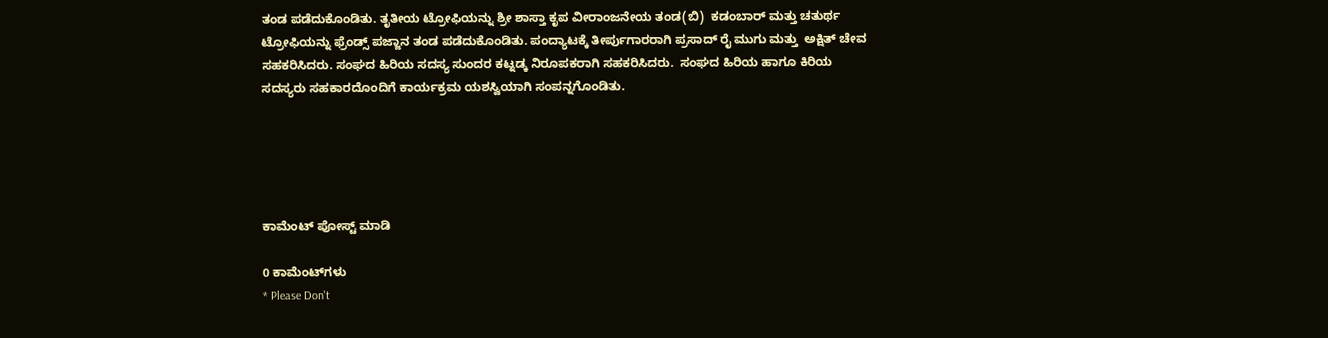ತಂಡ ಪಡೆದುಕೊಂಡಿತು. ತೃತೀಯ ಟ್ರೋಫಿಯನ್ನು ಶ್ರೀ ಶಾಸ್ತಾ ಕೃಪ ವೀರಾಂಜನೇಯ ತಂಡ(ಬಿ)  ಕಡಂಬಾರ್ ಮತ್ತು ಚತುರ್ಥ ಟ್ರೋಫಿಯನ್ನು ಫ್ರೆಂಡ್ಸ್ ಪಜ್ಜಾನ ತಂಡ ಪಡೆದುಕೊಂಡಿತು. ಪಂದ್ಯಾಟಕ್ಕೆ ತೀರ್ಪುಗಾರರಾಗಿ ಪ್ರಸಾದ್ ರೈ ಮುಗು ಮತ್ತು  ಅಕ್ಷಿತ್ ಚೇವ ಸಹಕರಿಸಿದರು. ಸಂಘದ ಹಿರಿಯ ಸದಸ್ಯ ಸುಂದರ ಕಟ್ನಡ್ಕ ನಿರೂಪಕರಾಗಿ ಸಹಕರಿಸಿದರು.  ಸಂಘದ ಹಿರಿಯ ಹಾಗೂ ಕಿರಿಯ ಸದಸ್ಯರು ಸಹಕಾರದೊಂದಿಗೆ ಕಾರ್ಯಕ್ರಮ ಯಶಸ್ವಿಯಾಗಿ ಸಂಪನ್ನಗೊಂಡಿತು.





ಕಾಮೆಂಟ್‌‌ ಪೋಸ್ಟ್‌ ಮಾಡಿ

0 ಕಾಮೆಂಟ್‌ಗಳು
* Please Don't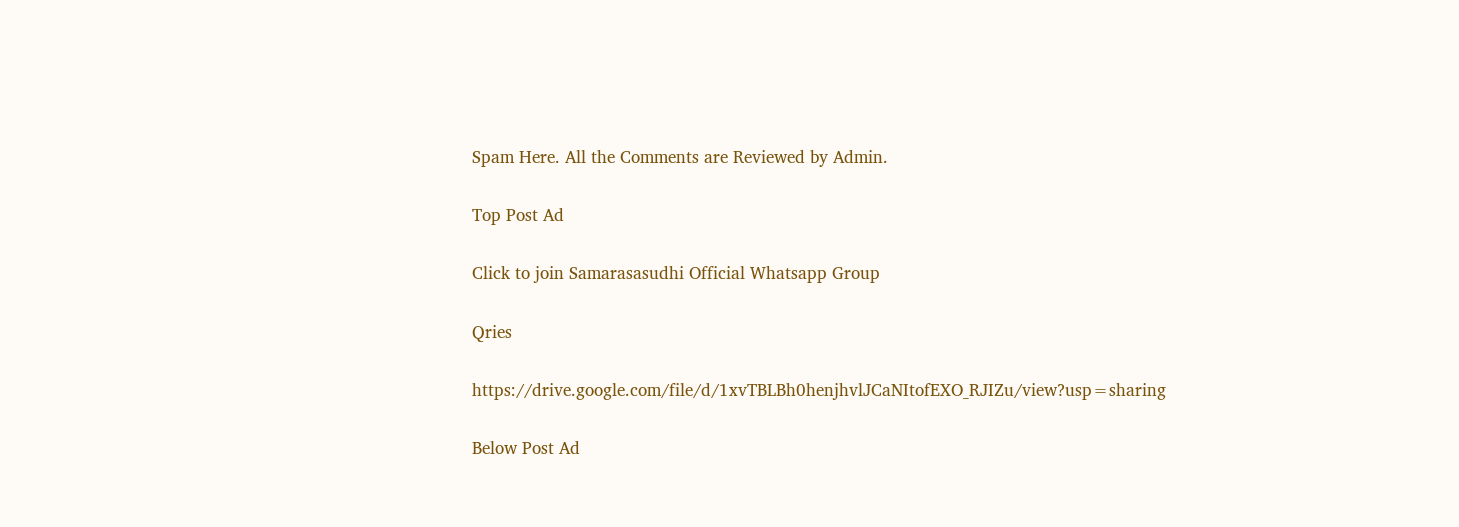Spam Here. All the Comments are Reviewed by Admin.

Top Post Ad

Click to join Samarasasudhi Official Whatsapp Group

Qries

https://drive.google.com/file/d/1xvTBLBh0henjhvlJCaNItofEXO_RJIZu/view?usp=sharing

Below Post Ad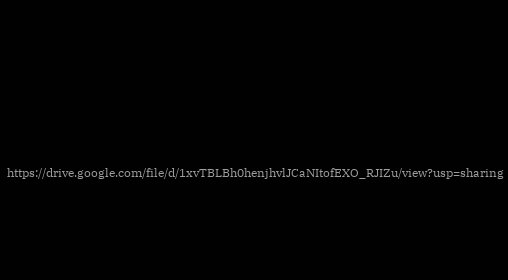https://drive.google.com/file/d/1xvTBLBh0henjhvlJCaNItofEXO_RJIZu/view?usp=sharing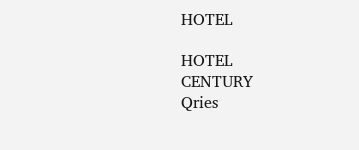HOTEL

HOTEL
CENTURY
Qries